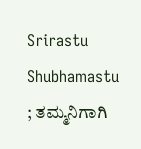Srirastu Shubhamastu ; ತಮ್ಮನಿಗಾಗಿ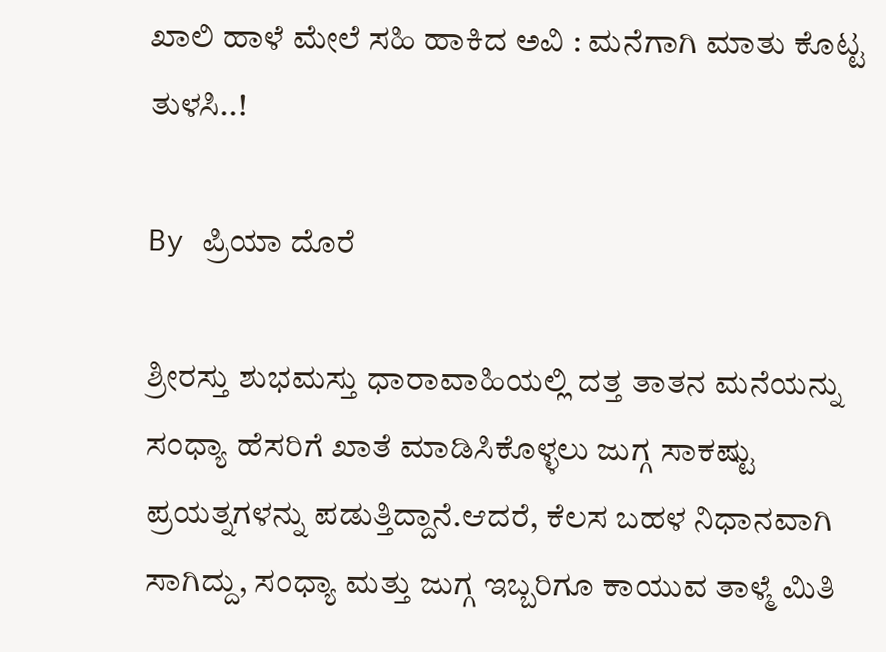ಖಾಲಿ ಹಾಳೆ ಮೇಲೆ ಸಹಿ ಹಾಕಿದ ಅವಿ : ಮನೆಗಾಗಿ ಮಾತು ಕೊಟ್ಟ ತುಳಸಿ..!

By ಪ್ರಿಯಾ ದೊರೆ

ಶ್ರೀರಸ್ತು ಶುಭಮಸ್ತು ಧಾರಾವಾಹಿಯಲ್ಲಿ ದತ್ತ ತಾತನ ಮನೆಯನ್ನು ಸಂಧ್ಯಾ ಹೆಸರಿಗೆ ಖಾತೆ ಮಾಡಿಸಿಕೊಳ್ಳಲು ಜುಗ್ಗ ಸಾಕಷ್ಟು ಪ್ರಯತ್ನಗಳನ್ನು ಪಡುತ್ತಿದ್ದಾನೆ.ಆದರೆ, ಕೆಲಸ ಬಹಳ ನಿಧಾನವಾಗಿ ಸಾಗಿದ್ದು, ಸಂಧ್ಯಾ ಮತ್ತು ಜುಗ್ಗ ಇಬ್ಬರಿಗೂ ಕಾಯುವ ತಾಳ್ಮೆ ಮಿತಿ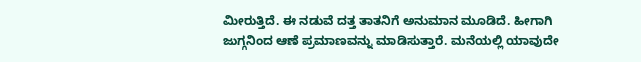ಮೀರುತ್ತಿದೆ. ಈ ನಡುವೆ ದತ್ತ ತಾತನಿಗೆ ಅನುಮಾನ ಮೂಡಿದೆ. ಹೀಗಾಗಿ ಜುಗ್ಗನಿಂದ ಆಣೆ ಪ್ರಮಾಣವನ್ನು ಮಾಡಿಸುತ್ತಾರೆ. ಮನೆಯಲ್ಲಿ ಯಾವುದೇ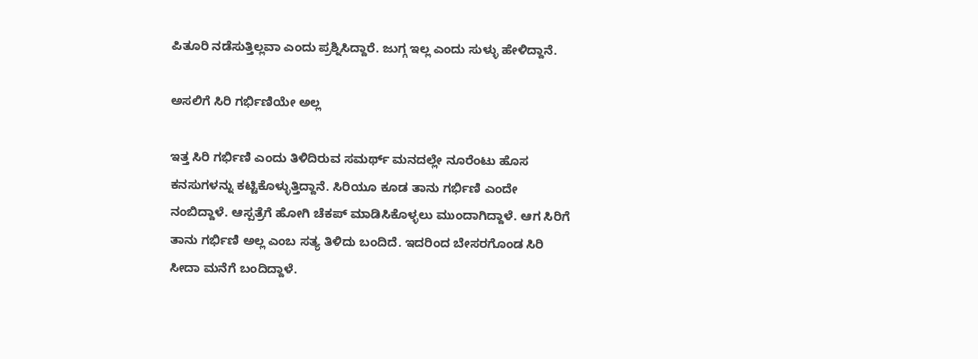ಪಿತೂರಿ ನಡೆಸುತ್ತಿಲ್ಲವಾ ಎಂದು ಪ್ರಶ್ನಿಸಿದ್ದಾರೆ. ಜುಗ್ಗ ಇಲ್ಲ ಎಂದು ಸುಳ್ಳು ಹೇಳಿದ್ದಾನೆ.

ಅಸಲಿಗೆ ಸಿರಿ ಗರ್ಭಿಣಿಯೇ ಅಲ್ಲ

ಇತ್ತ ಸಿರಿ ಗರ್ಭಿಣಿ ಎಂದು ತಿಳಿದಿರುವ ಸಮರ್ಥ್ ಮನದಲ್ಲೇ ನೂರೆಂಟು ಹೊಸ ಕನಸುಗಳನ್ನು ಕಟ್ಟಿಕೊಳ್ಳುತ್ತಿದ್ದಾನೆ. ಸಿರಿಯೂ ಕೂಡ ತಾನು ಗರ್ಭಿಣಿ ಎಂದೇ ನಂಬಿದ್ದಾಳೆ. ಆಸ್ಪತ್ರೆಗೆ ಹೋಗಿ ಚೆಕಪ್ ಮಾಡಿಸಿಕೊಳ್ಳಲು ಮುಂದಾಗಿದ್ದಾಳೆ. ಆಗ ಸಿರಿಗೆ ತಾನು ಗರ್ಭಿಣಿ ಅಲ್ಲ ಎಂಬ ಸತ್ಯ ತಿಳಿದು ಬಂದಿದೆ. ಇದರಿಂದ ಬೇಸರಗೊಂಡ ಸಿರಿ ಸೀದಾ ಮನೆಗೆ ಬಂದಿದ್ದಾಳೆ.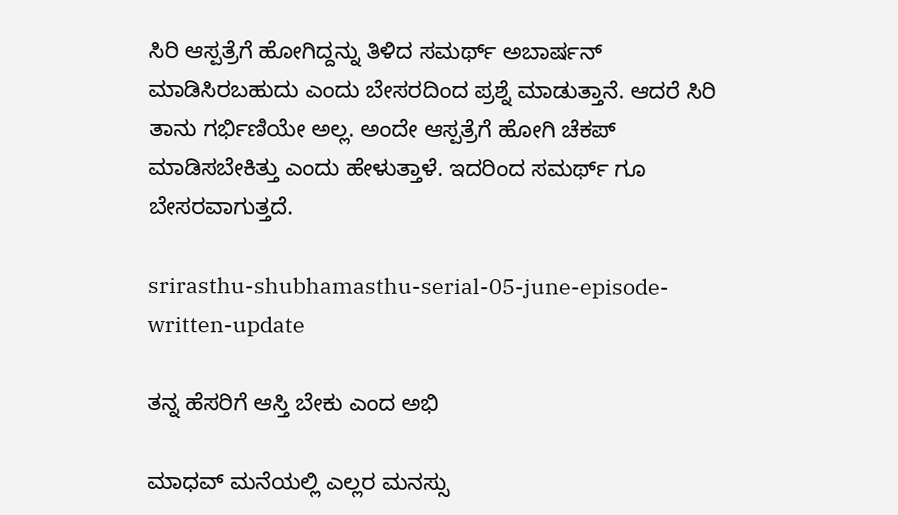ಸಿರಿ ಆಸ್ಪತ್ರೆಗೆ ಹೋಗಿದ್ದನ್ನು ತಿಳಿದ ಸಮರ್ಥ್ ಅಬಾರ್ಷನ್ ಮಾಡಿಸಿರಬಹುದು ಎಂದು ಬೇಸರದಿಂದ ಪ್ರಶ್ನೆ ಮಾಡುತ್ತಾನೆ. ಆದರೆ ಸಿರಿ ತಾನು ಗರ್ಭಿಣಿಯೇ ಅಲ್ಲ. ಅಂದೇ ಆಸ್ಪತ್ರೆಗೆ ಹೋಗಿ ಚೆಕಪ್ ಮಾಡಿಸಬೇಕಿತ್ತು ಎಂದು ಹೇಳುತ್ತಾಳೆ. ಇದರಿಂದ ಸಮರ್ಥ್ ಗೂ ಬೇಸರವಾಗುತ್ತದೆ.

srirasthu-shubhamasthu-serial-05-june-episode-written-update

ತನ್ನ ಹೆಸರಿಗೆ ಆಸ್ತಿ ಬೇಕು ಎಂದ ಅಭಿ

ಮಾಧವ್ ಮನೆಯಲ್ಲಿ ಎಲ್ಲರ ಮನಸ್ಸು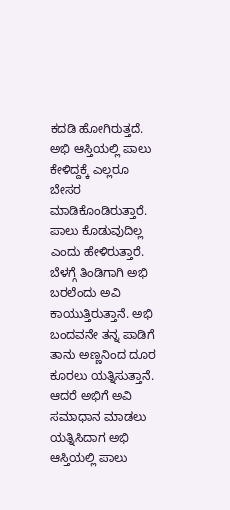ಕದಡಿ ಹೋಗಿರುತ್ತದೆ. ಅಭಿ ಆಸ್ತಿಯಲ್ಲಿ ಪಾಲು ಕೇಳಿದ್ದಕ್ಕೆ ಎಲ್ಲರೂ ಬೇಸರ ಮಾಡಿಕೊಂಡಿರುತ್ತಾರೆ. ಪಾಲು ಕೊಡುವುದಿಲ್ಲ ಎಂದು ಹೇಳಿರುತ್ತಾರೆ. ಬೆಳಗ್ಗೆ ತಿಂಡಿಗಾಗಿ ಅಭಿ ಬರಲೆಂದು ಅವಿ ಕಾಯುತ್ತಿರುತ್ತಾನೆ. ಅಭಿ ಬಂದವನೇ ತನ್ನ ಪಾಡಿಗೆ ತಾನು ಅಣ್ಣನಿಂದ ದೂರ ಕೂರಲು ಯತ್ನಿಸುತ್ತಾನೆ. ಆದರೆ ಅಭಿಗೆ ಅವಿ ಸಮಾಧಾನ ಮಾಡಲು ಯತ್ನಿಸಿದಾಗ ಅಭಿ ಆಸ್ತಿಯಲ್ಲಿ ಪಾಲು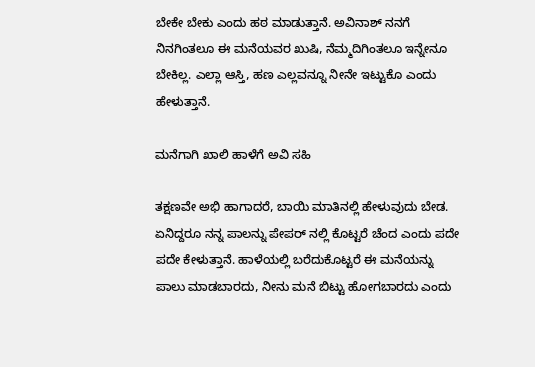ಬೇಕೇ ಬೇಕು ಎಂದು ಹಠ ಮಾಡುತ್ತಾನೆ. ಅವಿನಾಶ್ ನನಗೆ ನಿನಗಿಂತಲೂ ಈ ಮನೆಯವರ ಖುಷಿ, ನೆಮ್ಮದಿಗಿಂತಲೂ ಇನ್ನೇನೂ ಬೇಕಿಲ್ಲ. ಎಲ್ಲಾ ಆಸ್ತಿ, ಹಣ ಎಲ್ಲವನ್ನೂ ನೀನೇ ಇಟ್ಟುಕೊ ಎಂದು ಹೇಳುತ್ತಾನೆ.

ಮನೆಗಾಗಿ ಖಾಲಿ ಹಾಳೆಗೆ ಅವಿ ಸಹಿ

ತಕ್ಷಣವೇ ಅಭಿ ಹಾಗಾದರೆ, ಬಾಯಿ ಮಾತಿನಲ್ಲಿ ಹೇಳುವುದು ಬೇಡ. ಏನಿದ್ದರೂ ನನ್ನ ಪಾಲನ್ನು ಪೇಪರ್ ನಲ್ಲಿ ಕೊಟ್ಟರೆ ಚೆಂದ ಎಂದು ಪದೇ ಪದೇ ಕೇಳುತ್ತಾನೆ. ಹಾಳೆಯಲ್ಲಿ ಬರೆದುಕೊಟ್ಟರೆ ಈ ಮನೆಯನ್ನು ಪಾಲು ಮಾಡಬಾರದು, ನೀನು ಮನೆ ಬಿಟ್ಟು ಹೋಗಬಾರದು ಎಂದು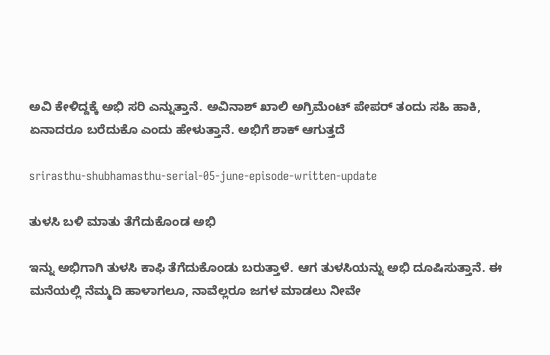ಅವಿ ಕೇಳಿದ್ದಕ್ಕೆ ಅಭಿ ಸರಿ ಎನ್ನುತ್ತಾನೆ. ಅವಿನಾಶ್ ಖಾಲಿ ಅಗ್ರಿಮೆಂಟ್ ಪೇಪರ್ ತಂದು ಸಹಿ ಹಾಕಿ, ಏನಾದರೂ ಬರೆದುಕೊ ಎಂದು ಹೇಳುತ್ತಾನೆ. ಅಭಿಗೆ ಶಾಕ್ ಆಗುತ್ತದೆ

srirasthu-shubhamasthu-serial-05-june-episode-written-update

ತುಳಸಿ ಬಳಿ ಮಾತು ತೆಗೆದುಕೊಂಡ ಅಭಿ

ಇನ್ನು ಅಭಿಗಾಗಿ ತುಳಸಿ ಕಾಫಿ ತೆಗೆದುಕೊಂಡು ಬರುತ್ತಾಳೆ. ಆಗ ತುಳಸಿಯನ್ನು ಅಭಿ ದೂಷಿಸುತ್ತಾನೆ. ಈ ಮನೆಯಲ್ಲಿ ನೆಮ್ಮದಿ ಹಾಳಾಗಲೂ, ನಾವೆಲ್ಲರೂ ಜಗಳ ಮಾಡಲು ನೀವೇ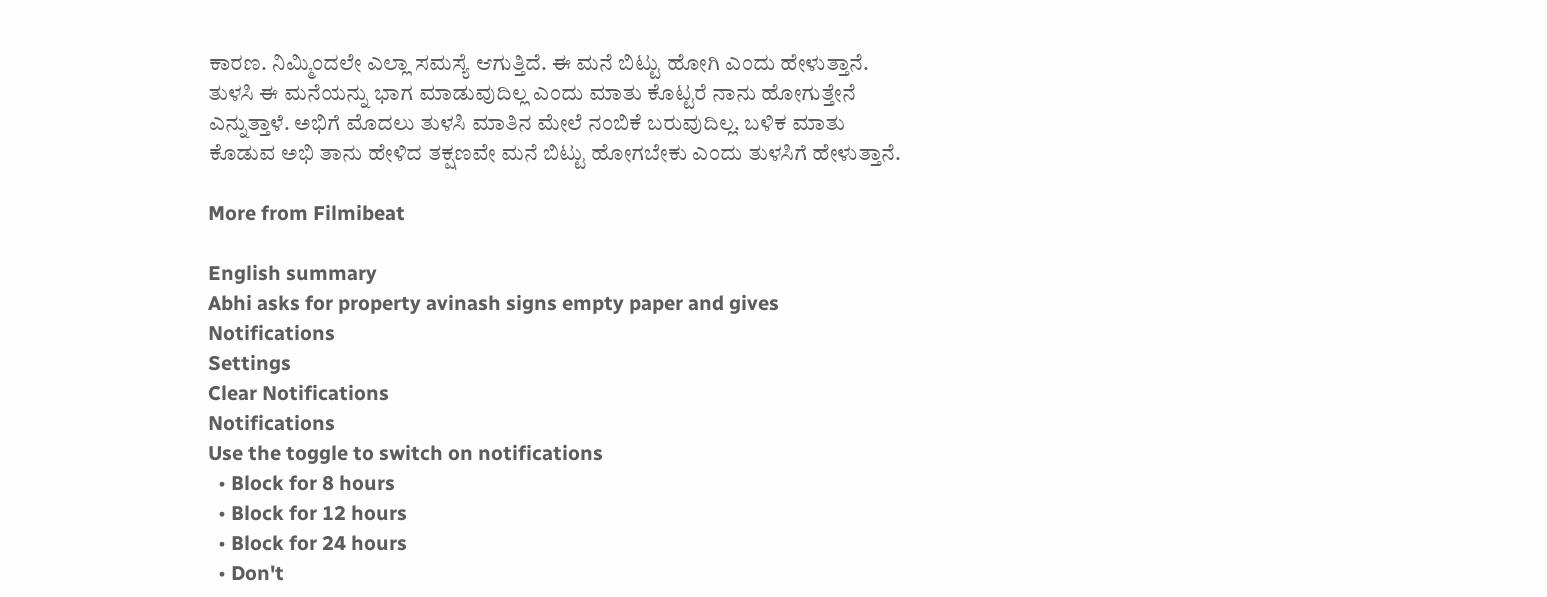ಕಾರಣ. ನಿಮ್ಮಿಂದಲೇ ಎಲ್ಲಾ ಸಮಸ್ಯೆ ಆಗುತ್ತಿದೆ. ಈ ಮನೆ ಬಿಟ್ಟು ಹೋಗಿ ಎಂದು ಹೇಳುತ್ತಾನೆ. ತುಳಸಿ ಈ ಮನೆಯನ್ನು ಭಾಗ ಮಾಡುವುದಿಲ್ಲ ಎಂದು ಮಾತು ಕೊಟ್ಟರೆ ನಾನು ಹೋಗುತ್ತೇನೆ ಎನ್ನುತ್ತಾಳೆ. ಅಭಿಗೆ ಮೊದಲು ತುಳಸಿ ಮಾತಿನ ಮೇಲೆ ನಂಬಿಕೆ ಬರುವುದಿಲ್ಲ. ಬಳಿಕ ಮಾತು ಕೊಡುವ ಅಭಿ ತಾನು ಹೇಳಿದ ತಕ್ಷಣವೇ ಮನೆ ಬಿಟ್ಟು ಹೋಗಬೇಕು ಎಂದು ತುಳಸಿಗೆ ಹೇಳುತ್ತಾನೆ.

More from Filmibeat

English summary
Abhi asks for property avinash signs empty paper and gives
Notifications
Settings
Clear Notifications
Notifications
Use the toggle to switch on notifications
  • Block for 8 hours
  • Block for 12 hours
  • Block for 24 hours
  • Don't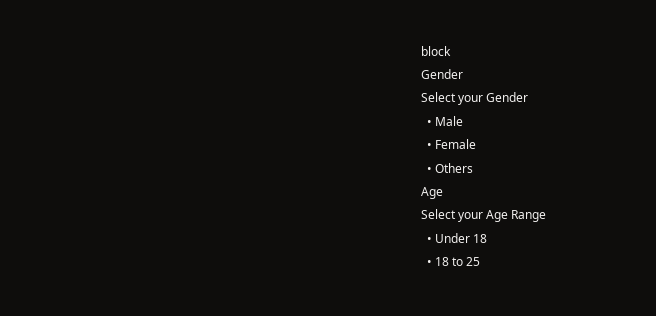block
Gender
Select your Gender
  • Male
  • Female
  • Others
Age
Select your Age Range
  • Under 18
  • 18 to 25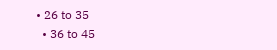• 26 to 35
  • 36 to 45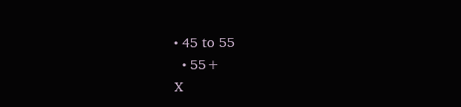• 45 to 55
  • 55+
X